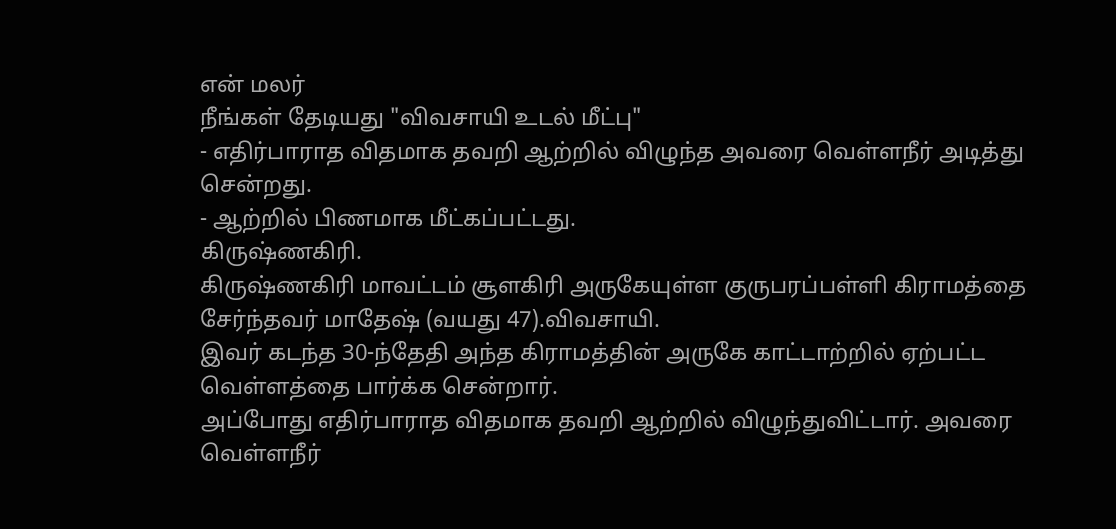என் மலர்
நீங்கள் தேடியது "விவசாயி உடல் மீட்பு"
- எதிர்பாராத விதமாக தவறி ஆற்றில் விழுந்த அவரை வெள்ளநீர் அடித்து சென்றது.
- ஆற்றில் பிணமாக மீட்கப்பட்டது.
கிருஷ்ணகிரி.
கிருஷ்ணகிரி மாவட்டம் சூளகிரி அருகேயுள்ள குருபரப்பள்ளி கிராமத்தை சேர்ந்தவர் மாதேஷ் (வயது 47).விவசாயி.
இவர் கடந்த 30-ந்தேதி அந்த கிராமத்தின் அருகே காட்டாற்றில் ஏற்பட்ட வெள்ளத்தை பார்க்க சென்றார்.
அப்போது எதிர்பாராத விதமாக தவறி ஆற்றில் விழுந்துவிட்டார். அவரை வெள்ளநீர்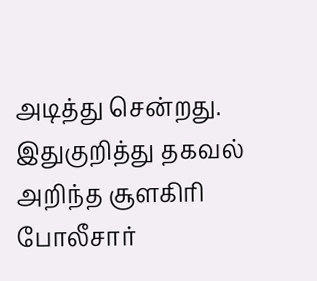அடித்து சென்றது.
இதுகுறித்து தகவல் அறிந்த சூளகிரி போலீசார்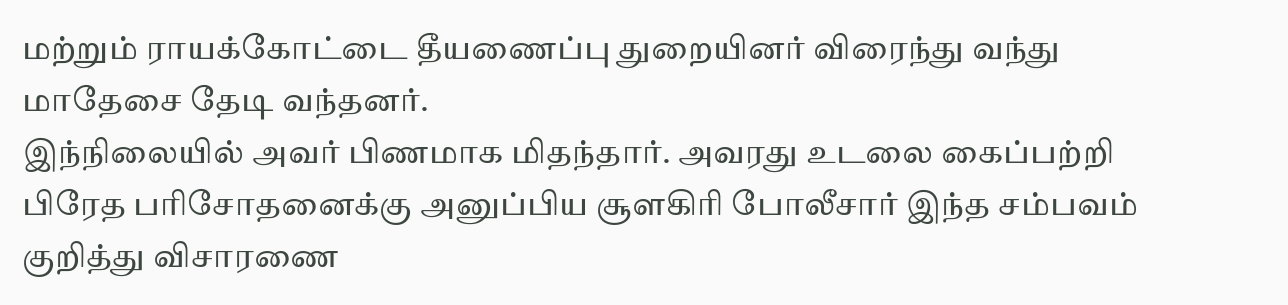மற்றும் ராயக்கோட்டை தீயணைப்பு துறையினர் விரைந்து வந்து மாதேசை தேடி வந்தனர்.
இந்நிலையில் அவர் பிணமாக மிதந்தார். அவரது உடலை கைப்பற்றி பிரேத பரிசோதனைக்கு அனுப்பிய சூளகிரி போலீசார் இந்த சம்பவம் குறித்து விசாரணை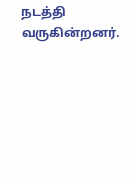நடத்தி வருகின்றனர்.